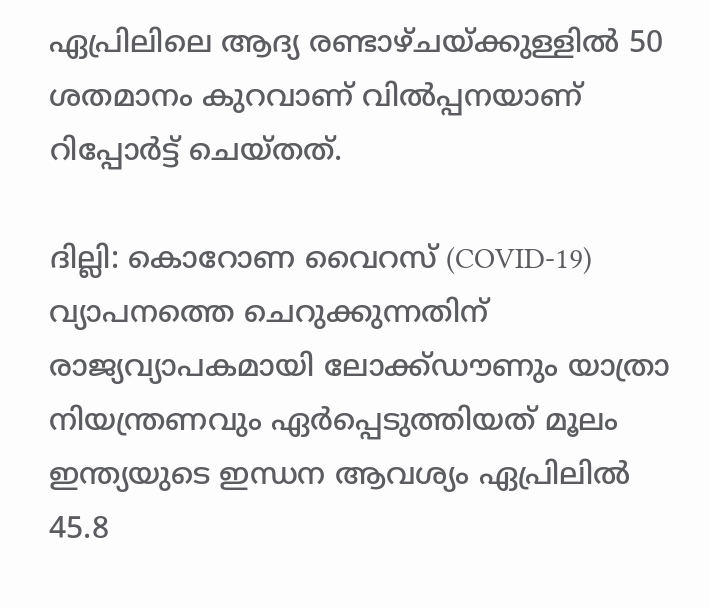ഏപ്രിലിലെ ആദ്യ രണ്ടാഴ്ചയ്ക്കുള്ളിൽ 50 ശതമാനം കുറവാണ് വിൽപ്പനയാണ് റിപ്പോർട്ട് ചെയ്തത്.

ദില്ലി: കൊറോണ വൈറസ് (COVID-19) വ്യാപനത്തെ ചെറുക്കുന്നതിന് രാജ്യവ്യാപകമായി ലോക്ക്ഡൗണും യാത്രാ നിയന്ത്രണവും ഏർപ്പെടുത്തിയത് മൂലം ഇന്ത്യയുടെ ഇന്ധന ആവശ്യം ഏപ്രിലിൽ 45.8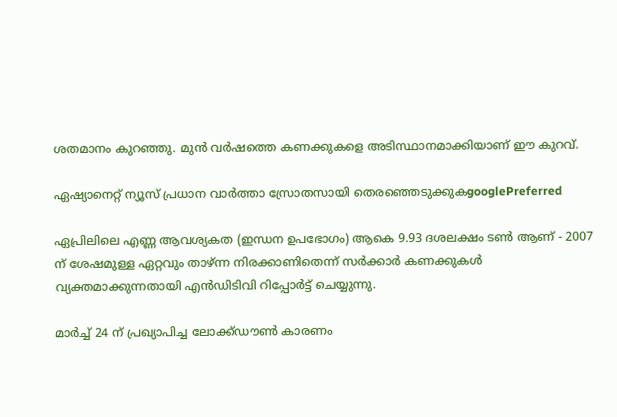ശതമാനം കുറഞ്ഞു. മുൻ വർഷത്തെ കണക്കുകളെ അടിസ്ഥാനമാക്കിയാണ് ഈ കുറവ്.

ഏഷ്യാനെറ്റ് ന്യൂസ് പ്രധാന വാർത്താ സ്രോതസായി തെരഞ്ഞെടുക്കുകgooglePreferred

ഏപ്രിലിലെ എണ്ണ ആവശ്യകത (ഇന്ധന ഉപഭോഗം) ആകെ 9.93 ദശലക്ഷം ടൺ ആണ് - 2007 ന് ശേഷമുള്ള ഏറ്റവും താഴ്ന്ന നിരക്കാണിതെന്ന് സർക്കാർ കണക്കുകൾ വ്യക്തമാക്കുന്നതായി എൻഡിടിവി റിപ്പോർട്ട് ചെയ്യുന്നു.

മാർച്ച് 24 ന് പ്രഖ്യാപിച്ച ലോക്ക്ഡൗൺ കാരണം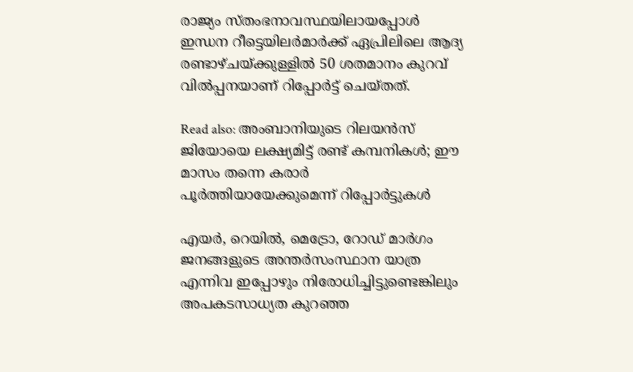രാജ്യം സ്തംഭനാവസ്ഥയിലായപ്പോൾ ഇന്ധന റീട്ടെയിലർമാർക്ക് ഏപ്രിലിലെ ആദ്യ രണ്ടാഴ്ചയ്ക്കുള്ളിൽ 50 ശതമാനം കുറവ് വിൽപ്പനയാണ് റിപ്പോർട്ട് ചെയ്തത്.

Read also: അംബാനിയുടെ റിലയൻസ് ജിയോയെ ലക്ഷ്യമിട്ട് രണ്ട് കമ്പനികൾ; ഈ മാസം തന്നെ കരാർ പൂർത്തിയായേക്കുമെന്ന് റിപ്പോർട്ടുകൾ

എയർ, റെയിൽ, മെട്രോ, റോഡ് മാർഗം ജനങ്ങളുടെ അന്തർസംസ്ഥാന യാത്ര എന്നിവ ഇപ്പോഴും നിരോധിച്ചിട്ടുണ്ടെങ്കിലും അപകടസാധ്യത കുറഞ്ഞ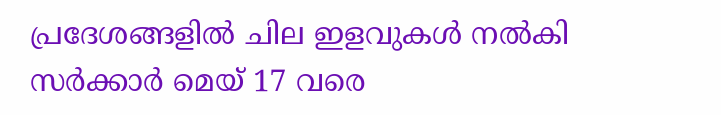പ്രദേശങ്ങളിൽ ചില ഇളവുകൾ നൽകി സർക്കാർ മെയ് 17 വരെ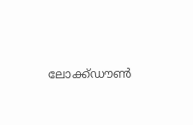ലോക്ക്ഡൗൺ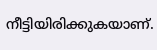നീട്ടിയിരിക്കുകയാണ്.